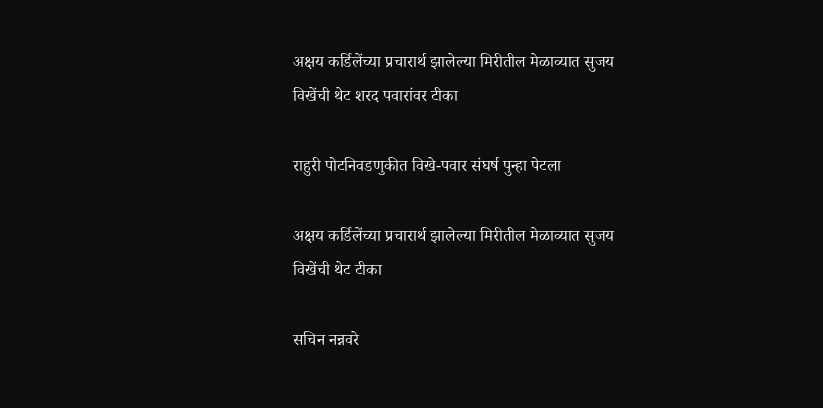अक्षय कर्डिलेंच्या प्रचारार्थ झालेल्या मिरीतील मेळाव्यात सुजय विखेंची थेट शरद पवारांवर टीका

राहुरी पोटनिवडणुकीत विखे-पवार संघर्ष पुन्हा पेटला

अक्षय कर्डिलेंच्या प्रचारार्थ झालेल्या मिरीतील मेळाव्यात सुजय विखेंची थेट टीका

सचिन नन्नवरे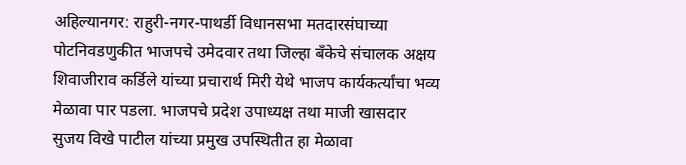अहिल्यानगर: राहुरी-नगर-पाथर्डी विधानसभा मतदारसंघाच्या पोटनिवडणुकीत भाजपचे उमेदवार तथा जिल्हा बँकेचे संचालक अक्षय शिवाजीराव कर्डिले यांच्या प्रचारार्थ मिरी येथे भाजप कार्यकर्त्यांचा भव्य मेळावा पार पडला. भाजपचे प्रदेश उपाध्यक्ष तथा माजी खासदार सुजय विखे पाटील यांच्या प्रमुख उपस्थितीत हा मेळावा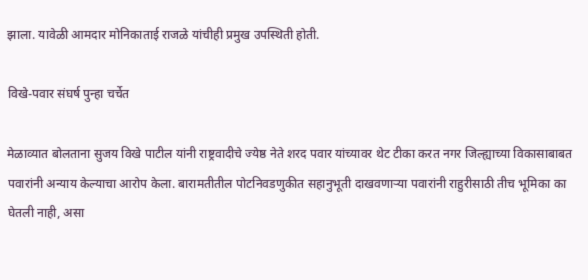झाला. यावेळी आमदार मोनिकाताई राजळे यांचीही प्रमुख उपस्थिती होती.

विखे-पवार संघर्ष पुन्हा चर्चेत

मेळाव्यात बोलताना सुजय विखे पाटील यांनी राष्ट्रवादीचे ज्येष्ठ नेते शरद पवार यांच्यावर थेट टीका करत नगर जिल्ह्याच्या विकासाबाबत पवारांनी अन्याय केल्याचा आरोप केला. बारामतीतील पोटनिवडणुकीत सहानुभूती दाखवणाऱ्या पवारांनी राहुरीसाठी तीच भूमिका का घेतली नाही, असा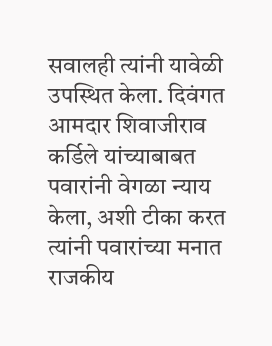सवालही त्यांनी यावेळी उपस्थित केला. दिवंगत आमदार शिवाजीराव कर्डिले यांच्याबाबत पवारांनी वेगळा न्याय केला, अशी टीका करत त्यांनी पवारांच्या मनात राजकीय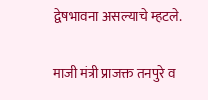द्वेषभावना असल्याचे म्हटले.

माजी मंत्री प्राजक्त तनपुरे व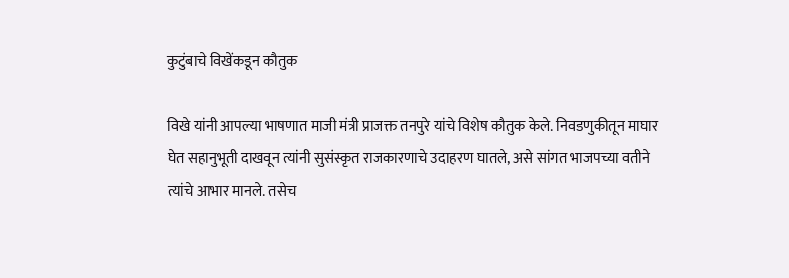कुटुंबाचे विखेंकडून कौतुक

विखे यांनी आपल्या भाषणात माजी मंत्री प्राजक्त तनपुरे यांचे विशेष कौतुक केले. निवडणुकीतून माघार घेत सहानुभूती दाखवून त्यांनी सुसंस्कृत राजकारणाचे उदाहरण घातले, असे सांगत भाजपच्या वतीने त्यांचे आभार मानले. तसेच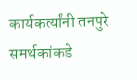कार्यकर्त्यांनी तनपुरे समर्थकांकडे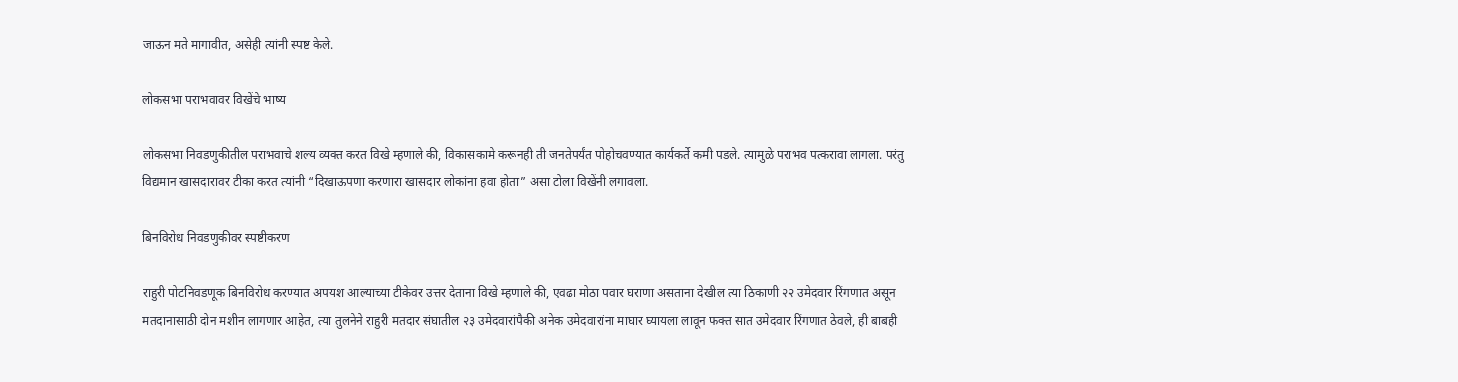जाऊन मते मागावीत, असेही त्यांनी स्पष्ट केले.

लोकसभा पराभवावर विखेंचे भाष्य

लोकसभा निवडणुकीतील पराभवाचे शल्य व्यक्त करत विखे म्हणाले की, विकासकामे करूनही ती जनतेपर्यंत पोहोचवण्यात कार्यकर्ते कमी पडले. त्यामुळे पराभव पत्करावा लागला. परंतु विद्यमान खासदारावर टीका करत त्यांनी “दिखाऊपणा करणारा खासदार लोकांना हवा होता” असा टोला विखेंनी लगावला.

बिनविरोध निवडणुकीवर स्पष्टीकरण

राहुरी पोटनिवडणूक बिनविरोध करण्यात अपयश आल्याच्या टीकेवर उत्तर देताना विखे म्हणाले की, एवढा मोठा पवार घराणा असताना देखील त्या ठिकाणी २२ उमेदवार रिंगणात असून मतदानासाठी दोन मशीन लागणार आहेत, त्या तुलनेने राहुरी मतदार संघातील २३ उमेदवारांपैकी अनेक उमेदवारांना माघार घ्यायला लावून फक्त सात उमेदवार रिंगणात ठेवले, ही बाबही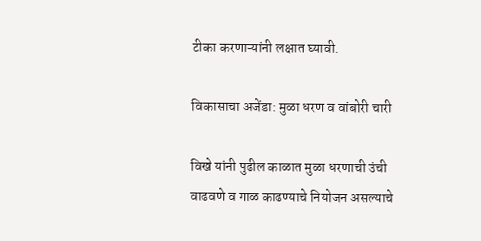टीका करणाऱ्यांनी लक्षात घ्यावी.

विकासाचा अजेंडा: मुळा धरण व वांबोरी चारी

विखे यांनी पुढील काळात मुळा धरणाची उंची वाढवणे व गाळ काढण्याचे नियोजन असल्याचे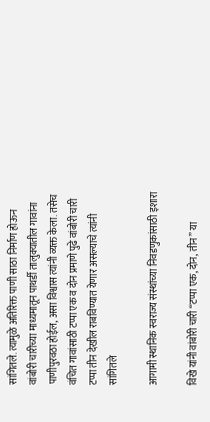सांगितले. त्यामुळे अतिरिक्त पाणी साठा निर्माण होऊन वांबोरी चारीच्या माध्यमातून पाथर्डी तालुक्यातील गावांना पाणीपुरवठा होईल, असा विश्वास त्यांनी व्यक्त केला. तसेच वंचित गावांसाठी टप्पा एक व दोन प्रमाणे पुढे वांबोरी चारी टप्पा तीन देखील राबविण्यात येणार असल्याचे त्यांनी सांगितले

आगामी स्थानिक स्वराज्य संस्थांच्या निवडणुकांसाठी इशारा

विखे यांनी वांबोरी चारी “टप्पा एक, दोन, तीन” या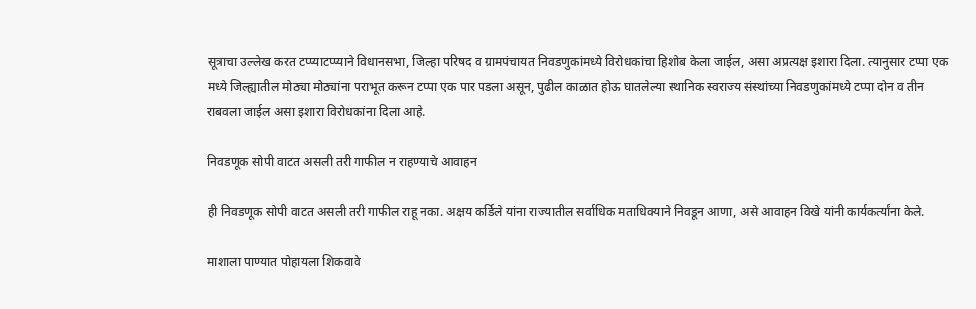सूत्राचा उल्लेख करत टप्प्याटप्प्याने विधानसभा, जिल्हा परिषद व ग्रामपंचायत निवडणुकांमध्ये विरोधकांचा हिशोब केला जाईल, असा अप्रत्यक्ष इशारा दिला. त्यानुसार टप्पा एक मध्ये जिल्ह्यातील मोठ्या मोठ्यांना पराभूत करून टप्पा एक पार पडला असून, पुढील काळात होऊ घातलेल्या स्थानिक स्वराज्य संस्थांच्या निवडणुकांमध्ये टप्पा दोन व तीन राबवला जाईल असा इशारा विरोधकांना दिला आहे.

निवडणूक सोपी वाटत असली तरी गाफील न राहण्याचे आवाहन

ही निवडणूक सोपी वाटत असली तरी गाफील राहू नका. अक्षय कर्डिले यांना राज्यातील सर्वाधिक मताधिक्याने निवडून आणा, असे आवाहन विखे यांनी कार्यकर्त्यांना केले.

माशाला पाण्यात पोहायला शिकवावे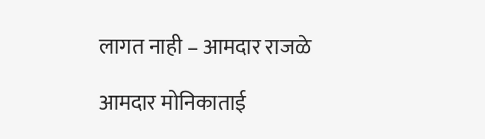लागत नाही – आमदार राजळे

आमदार मोनिकाताई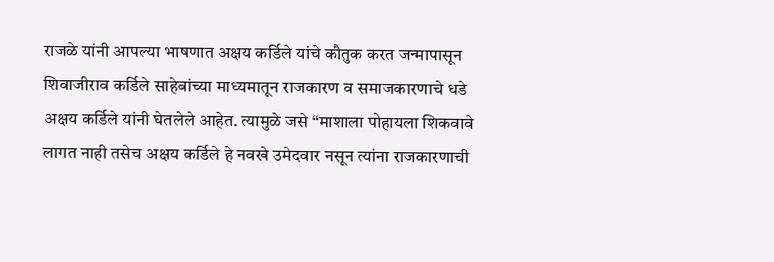राजळे यांनी आपल्या भाषणात अक्षय कर्डिले यांचे कौतुक करत जन्मापासून शिवाजीराव कर्डिले साहेबांच्या माध्यमातून राजकारण व समाजकारणाचे धडे  अक्षय कर्डिले यांनी घेतलेले आहेत. त्यामुळे जसे “माशाला पोहायला शिकवावे लागत नाही तसेच अक्षय कर्डिले हे नवखे उमेदवार नसून त्यांना राजकारणाची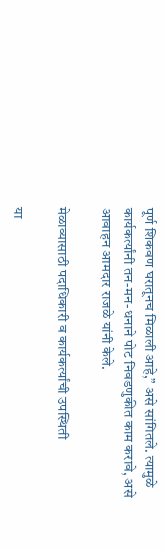पूर्ण शिकवण घरातूनच मिळाली आहे,” असे सांगितले. त्यामुळे कार्यकर्त्यांनी तन-मन-धनाने पोट निवडणुकीत काम करावे, असे आवाहन आमदार राजळे यांनी केले.

मेळाव्यासाठी पदाधिकारी व कार्यकर्त्यांची उपस्थिती

या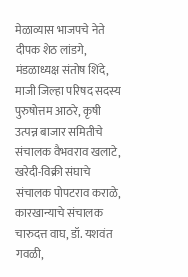मेळाव्यास भाजपचे नेते दीपक शेठ लांडगे, मंडळाध्यक्ष संतोष शिंदे, माजी जिल्हा परिषद सदस्य पुरुषोत्तम आठरे, कृषी उत्पन्न बाजार समितीचे संचालक वैभवराव खलाटे, खरेदी-विक्री संघाचे संचालक पोपटराव कराळे, कारखान्याचे संचालक चारुदत्त वाघ, डॉ. यशवंत गवळी,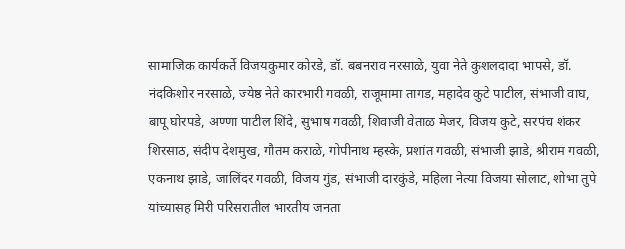सामाजिक कार्यकर्ते विजयकुमार कोरडे, डॉ. बबनराव नरसाळे, युवा नेते कुशलदादा भापसे, डॉ. नंदकिशोर नरसाळे, ज्येष्ठ नेते कारभारी गवळी, राजूमामा तागड, महादेव कुटे पाटील, संभाजी वाघ, बापू घोरपडे, अण्णा पाटील शिंदे, सुभाष गवळी, शिवाजी वेताळ मेजर, विजय कुटे, सरपंच शंकर शिरसाठ, संदीप देशमुख, गौतम कराळे, गोपीनाथ म्हस्के, प्रशांत गवळी, संभाजी झाडे, श्रीराम गवळी, एकनाथ झाडे, जालिंदर गवळी, विजय गुंड, संभाजी दारकुंडे, महिला नेत्या विजया सोलाट, शोभा तुपे यांच्यासह मिरी परिसरातील भारतीय जनता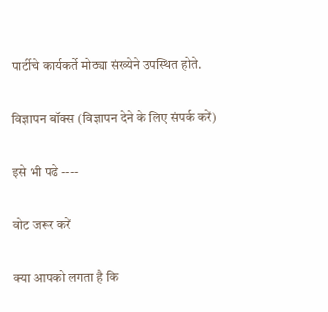पार्टीचे कार्यकर्ते मोठ्या संख्येने उपस्थित होते.

विज्ञापन बॉक्स (विज्ञापन देने के लिए संपर्क करें)

इसे भी पढे ----

वोट जरूर करें

क्या आपको लगता है कि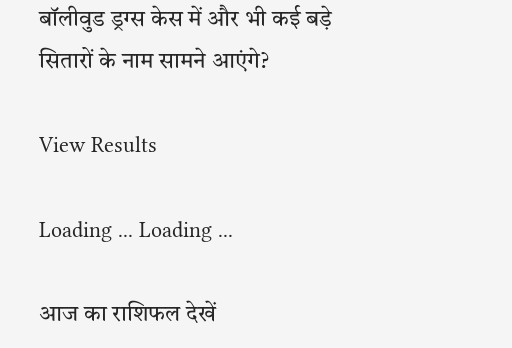बॉलीवुड ड्रग्स केस में और भी कई बड़े सितारों के नाम सामने आएंगे?

View Results

Loading ... Loading ...

आज का राशिफल देखें